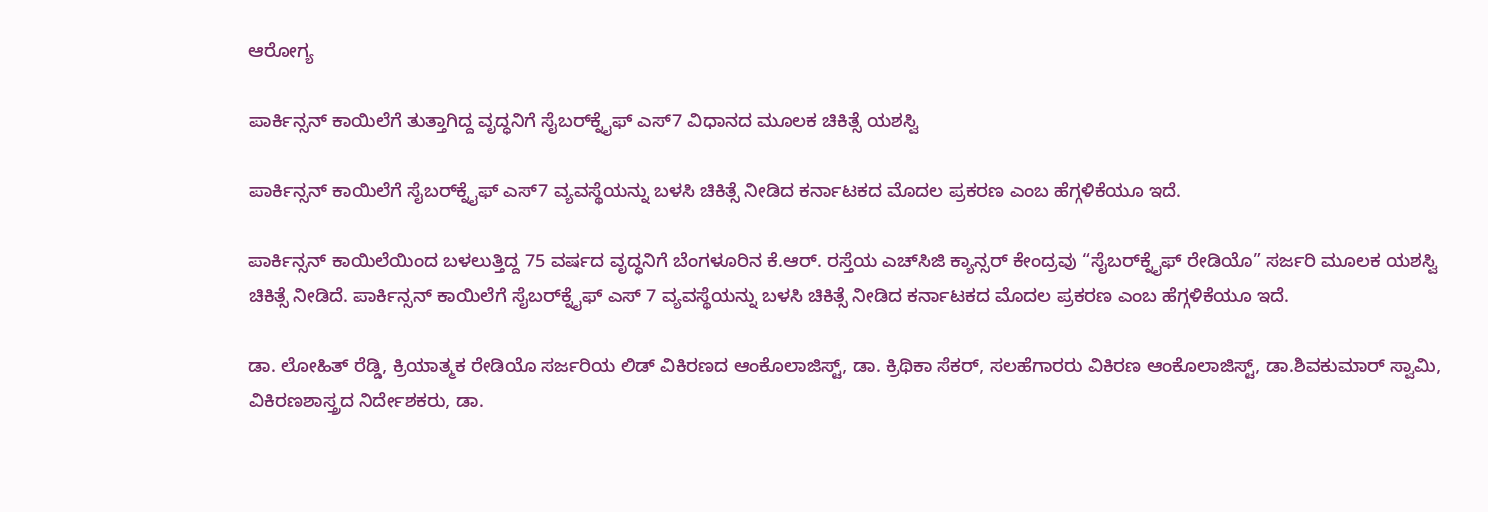ಆರೋಗ್ಯ

ಪಾರ್ಕಿನ್ಸನ್ ಕಾಯಿಲೆಗೆ ತುತ್ತಾಗಿದ್ದ ವೃದ್ಧನಿಗೆ ಸೈಬರ್‌ಕ್ನೈಫ್ ಎಸ್7 ವಿಧಾನದ ಮೂಲಕ ಚಿಕಿತ್ಸೆ ಯಶಸ್ವಿ

ಪಾರ್ಕಿನ್ಸನ್ ಕಾಯಿಲೆಗೆ ಸೈಬರ್‌ಕ್ನೈಫ್ ಎಸ್7 ವ್ಯವಸ್ಥೆಯನ್ನು ಬಳಸಿ ಚಿಕಿತ್ಸೆ ನೀಡಿದ ಕರ್ನಾಟಕದ ಮೊದಲ ಪ್ರಕರಣ ಎಂಬ ಹೆಗ್ಗಳಿಕೆಯೂ ಇದೆ.

ಪಾರ್ಕಿನ್ಸನ್‌ ಕಾಯಿಲೆಯಿಂದ ಬಳಲುತ್ತಿದ್ದ 75 ವರ್ಷದ ವೃದ್ಧನಿಗೆ ಬೆಂಗಳೂರಿನ ಕೆ.ಆರ್‌. ರಸ್ತೆಯ ಎಚ್‌ಸಿಜಿ ಕ್ಯಾನ್ಸರ್‌ ಕೇಂದ್ರವು “ಸೈಬರ್‌ಕ್ನೈಫ್ ರೇಡಿಯೊ” ಸರ್ಜರಿ ಮೂಲಕ ಯಶಸ್ವಿ ಚಿಕಿತ್ಸೆ ನೀಡಿದೆ. ಪಾರ್ಕಿನ್ಸನ್ ಕಾಯಿಲೆಗೆ ಸೈಬರ್‌ಕ್ನೈಫ್ ಎಸ್ 7 ವ್ಯವಸ್ಥೆಯನ್ನು ಬಳಸಿ ಚಿಕಿತ್ಸೆ ನೀಡಿದ ಕರ್ನಾಟಕದ ಮೊದಲ ಪ್ರಕರಣ ಎಂಬ ಹೆಗ್ಗಳಿಕೆಯೂ ಇದೆ.

ಡಾ. ಲೋಹಿತ್ ರೆಡ್ಡಿ, ಕ್ರಿಯಾತ್ಮಕ ರೇಡಿಯೊ ಸರ್ಜರಿಯ ಲಿಡ್‌ ವಿಕಿರಣದ ಆಂಕೊಲಾಜಿಸ್ಟ್, ಡಾ. ಕ್ರಿಥಿಕಾ ಸೆಕರ್, ಸಲಹೆಗಾರರು ವಿಕಿರಣ ಆಂಕೊಲಾಜಿಸ್ಟ್, ಡಾ.ಶಿವಕುಮಾರ್ ಸ್ವಾಮಿ, ವಿಕಿರಣಶಾಸ್ತ್ರದ ನಿರ್ದೇಶಕರು, ಡಾ.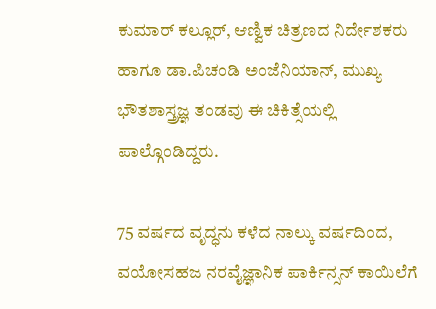ಕುಮಾರ್ ಕಲ್ಲೂರ್, ಆಣ್ವಿಕ ಚಿತ್ರಣದ ನಿರ್ದೇಶಕರು ಹಾಗೂ ಡಾ.ಪಿಚಂಡಿ ಅಂಜೆನಿಯಾನ್, ಮುಖ್ಯ ಭೌತಶಾಸ್ತ್ರಜ್ಞ ತಂಡವು ಈ ಚಿಕಿತ್ಸೆಯಲ್ಲಿ ಪಾಲ್ಗೊಂಡಿದ್ದರು.

75 ವರ್ಷದ ವೃದ್ಧನು ಕಳೆದ ನಾಲ್ಕು ವರ್ಷದಿಂದ, ವಯೋಸಹಜ ನರವೈಜ್ಞಾನಿಕ ಪಾರ್ಕಿನ್ಸನ್‌ ಕಾಯಿಲೆಗೆ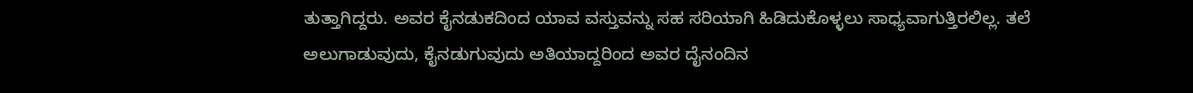ತುತ್ತಾಗಿದ್ದರು. ಅವರ ಕೈನಡುಕದಿಂದ ಯಾವ ವಸ್ತುವನ್ನು ಸಹ ಸರಿಯಾಗಿ ಹಿಡಿದುಕೊಳ್ಳಲು ಸಾಧ್ಯವಾಗುತ್ತಿರಲಿಲ್ಲ. ತಲೆ ಅಲುಗಾಡುವುದು, ಕೈನಡುಗುವುದು ಅತಿಯಾದ್ದರಿಂದ ಅವರ ದೈನಂದಿನ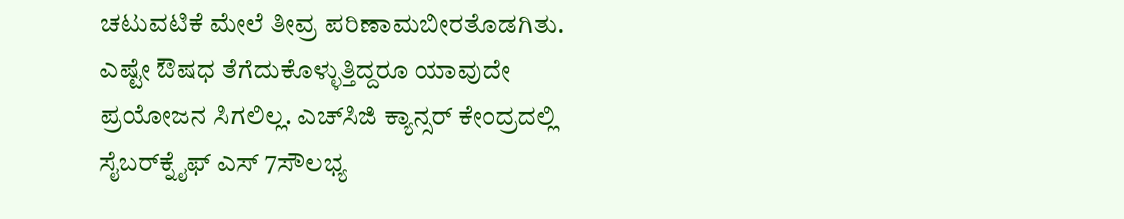ಚಟುವಟಿಕೆ ಮೇಲೆ ತೀವ್ರ ಪರಿಣಾಮಬೀರತೊಡಗಿತು. ಎಷ್ಟೇ ಔಷಧ ತೆಗೆದುಕೊಳ್ಳುತ್ತಿದ್ದರೂ ಯಾವುದೇ ಪ್ರಯೋಜನ ಸಿಗಲಿಲ್ಲ. ಎಚ್‌ಸಿಜಿ ಕ್ಯಾನ್ಸರ್‌ ಕೇಂದ್ರದಲ್ಲಿ ಸೈಬರ್‌ಕ್ನೈಫ್ ಎಸ್ 7ಸೌಲಭ್ಯ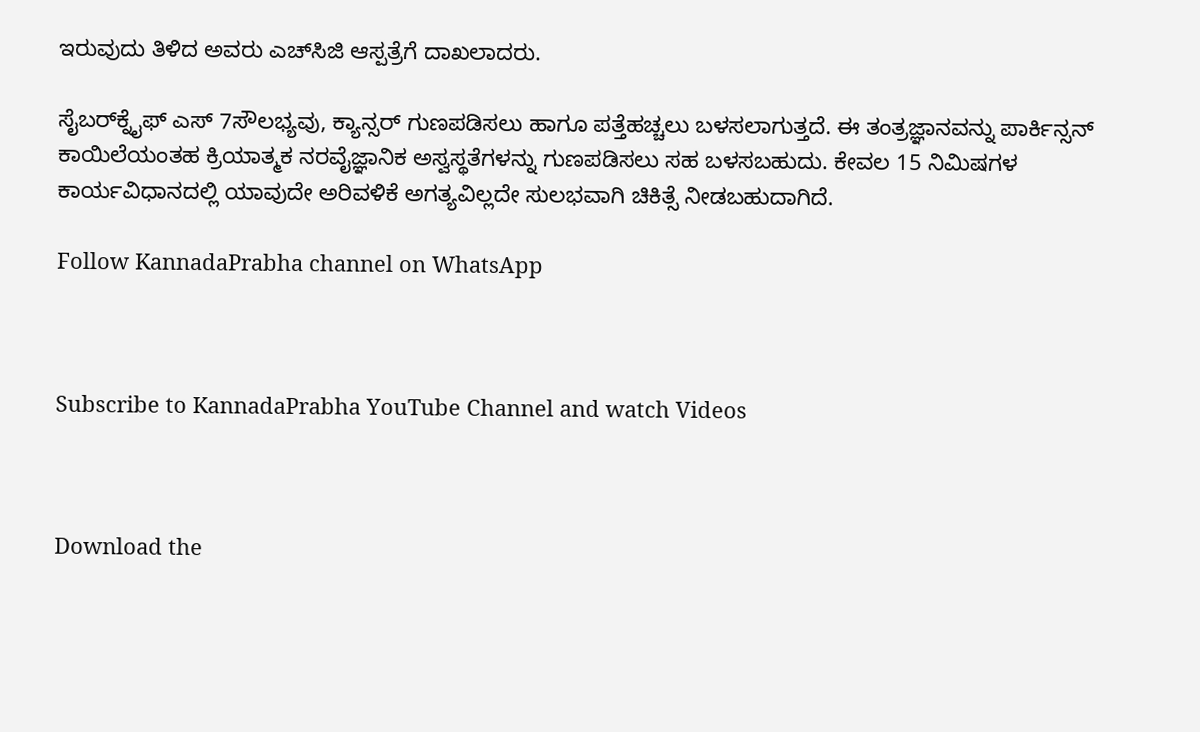ಇರುವುದು ತಿಳಿದ ಅವರು ಎಚ್‌ಸಿಜಿ ಆಸ್ಪತ್ರೆಗೆ ದಾಖಲಾದರು.

ಸೈಬರ್‌ಕ್ನೈಫ್ ಎಸ್ 7ಸೌಲಭ್ಯವು, ಕ್ಯಾನ್ಸರ್‌ ಗುಣಪಡಿಸಲು ಹಾಗೂ ಪತ್ತೆಹಚ್ಚಲು ಬಳಸಲಾಗುತ್ತದೆ. ಈ ತಂತ್ರಜ್ಞಾನವನ್ನು ಪಾರ್ಕಿನ್ಸನ್ ಕಾಯಿಲೆಯಂತಹ ಕ್ರಿಯಾತ್ಮಕ ನರವೈಜ್ಞಾನಿಕ ಅಸ್ವಸ್ಥತೆಗಳನ್ನು ಗುಣಪಡಿಸಲು ಸಹ ಬಳಸಬಹುದು. ಕೇವಲ 15 ನಿಮಿಷಗಳ ಕಾರ್ಯವಿಧಾನದಲ್ಲಿ ಯಾವುದೇ ಅರಿವಳಿಕೆ ಅಗತ್ಯವಿಲ್ಲದೇ ಸುಲಭವಾಗಿ ಚಿಕಿತ್ಸೆ ನೀಡಬಹುದಾಗಿದೆ.

Follow KannadaPrabha channel on WhatsApp



Subscribe to KannadaPrabha YouTube Channel and watch Videos



Download the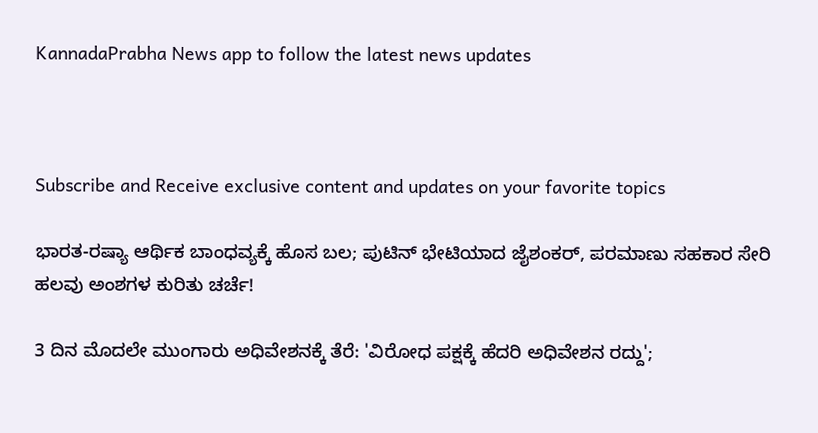KannadaPrabha News app to follow the latest news updates



Subscribe and Receive exclusive content and updates on your favorite topics

ಭಾರತ-ರಷ್ಯಾ ಆರ್ಥಿಕ ಬಾಂಧವ್ಯಕ್ಕೆ ಹೊಸ ಬಲ; ಪುಟಿನ್ ಭೇಟಿಯಾದ ಜೈಶಂಕರ್, ಪರಮಾಣು ಸಹಕಾರ ಸೇರಿ ಹಲವು ಅಂಶಗಳ ಕುರಿತು ಚರ್ಚೆ!

3 ದಿನ ಮೊದಲೇ ಮುಂಗಾರು ಅಧಿವೇಶನಕ್ಕೆ ತೆರೆ: 'ವಿರೋಧ ಪಕ್ಷಕ್ಕೆ ಹೆದರಿ ಅಧಿವೇಶನ ರದ್ದು';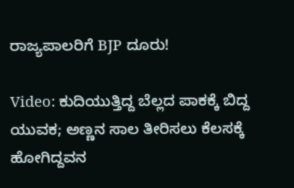ರಾಜ್ಯಪಾಲರಿಗೆ BJP ದೂರು!

Video: ಕುದಿಯುತ್ತಿದ್ದ ಬೆಲ್ಲದ ಪಾಕಕ್ಕೆ ಬಿದ್ದ ಯುವಕ; ಅಣ್ಣನ ಸಾಲ ತೀರಿಸಲು ಕೆಲಸಕ್ಕೆ ಹೋಗಿದ್ದವನ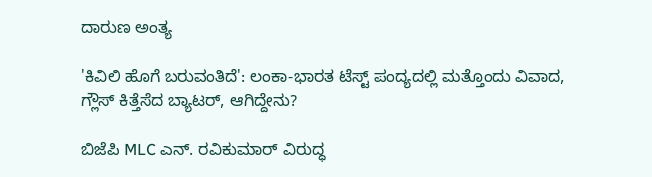ದಾರುಣ ಅಂತ್ಯ

'ಕಿವಿಲಿ ಹೊಗೆ ಬರುವಂತಿದೆ': ಲಂಕಾ-ಭಾರತ ಟೆಸ್ಟ್ ಪಂದ್ಯದಲ್ಲಿ ಮತ್ತೊಂದು ವಿವಾದ, ಗ್ಲೌಸ್ ಕಿತ್ತೆಸೆದ ಬ್ಯಾಟರ್, ಆಗಿದ್ದೇನು?

ಬಿಜೆಪಿ MLC ಎನ್. ರವಿಕುಮಾರ್‌ ವಿರುದ್ಧ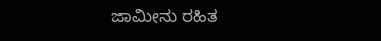ಜಾಮೀನು ರಹಿತ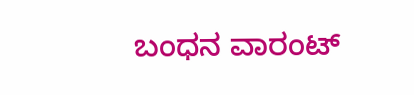ಬಂಧನ ವಾರಂಟ್